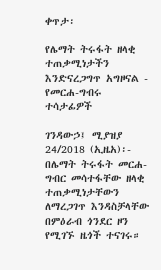ቀጥታ፡

የሌማት ትሩፋት ዘላቂ ተጠቃሚነታችን እንድናረጋግጥ አግዞናል - የመርሐ-ግብሩ ተሳታፊዎች

ገንዳውኃ፤ ሚያዝያ 24/2018 (ኢዜአ)፡- በሌማት ትሩፋት መርሐ-ግብር መሳተፋቸው ዘላቂ ተጠቃሚነታቸውን ለማረጋገጥ እንዳስቻላቸው በምዕራብ ጎንደር ዞን የሚገኙ ዜጎች ተናገሩ።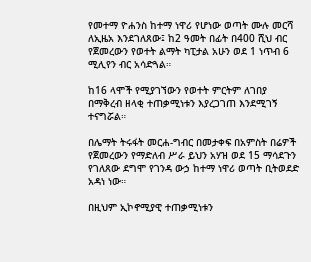የመተማ ዮሐንስ ከተማ ነዋሪ የሆነው ወጣት ሙሉ መርሻ ለኢዜአ እንደገለጸው፤ ከ2 ዓመት በፊት በ400 ሺህ ብር የጀመረውን የወተት ልማት ካፒታል አሁን ወደ 1 ነጥብ 6 ሚሊየን ብር አሳድጓል።

ከ16 ላሞች የሚያገኘውን የወተት ምርትም ለገበያ በማቅረብ ዘላቂ ተጠቃሚነቱን እያረጋገጠ እንደሚገኝ ተናግሯል።

በሌማት ትሩፋት መርሐ-ግብር በመታቀፍ በአምስት በሬዎች የጀመረውን የማድለብ ሥራ ይህን አሃዝ ወደ 15 ማሳደጉን የገለጸው ደግሞ የገንዳ ውኃ ከተማ ነዋሪ ወጣት ቢትወደድ አዳነ ነው።

በዚህም ኢኮኖሚያዊ ተጠቃሚነቱን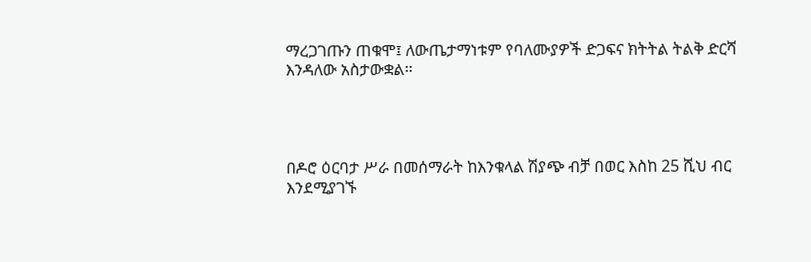ማረጋገጡን ጠቁሞ፤ ለውጤታማነቱም የባለሙያዎች ድጋፍና ክትትል ትልቅ ድርሻ እንዳለው አስታውቋል።




በዶሮ ዕርባታ ሥራ በመሰማራት ከእንቁላል ሽያጭ ብቻ በወር እስከ 25 ሺህ ብር እንደሚያገኙ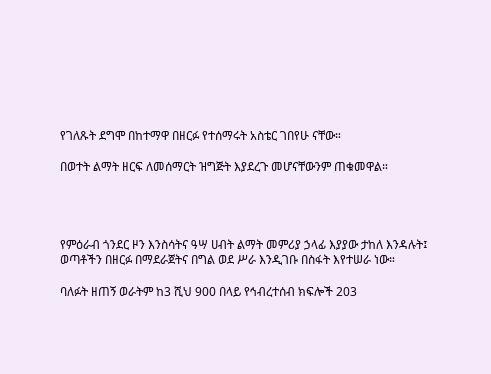የገለጹት ደግሞ በከተማዋ በዘርፉ የተሰማሩት አስቴር ገበየሁ ናቸው።

በወተት ልማት ዘርፍ ለመሰማርት ዝግጅት እያደረጉ መሆናቸውንም ጠቁመዋል።




የምዕራብ ጎንደር ዞን እንስሳትና ዓሣ ሀብት ልማት መምሪያ ኃላፊ እያያው ታከለ እንዳሉት፤ ወጣቶችን በዘርፉ በማደራጀትና በግል ወደ ሥራ እንዲገቡ በስፋት እየተሠራ ነው።

ባለፉት ዘጠኝ ወራትም ከ3 ሺህ 900 በላይ የኅብረተሰብ ክፍሎች 203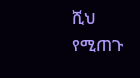ሺህ የሚጠጉ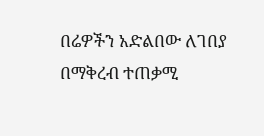በሬዎችን አድልበው ለገበያ በማቅረብ ተጠቃሚ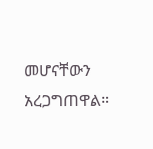መሆናቸውን አረጋግጠዋል።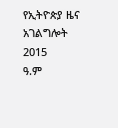የኢትዮጵያ ዜና አገልግሎት
2015
ዓ.ም